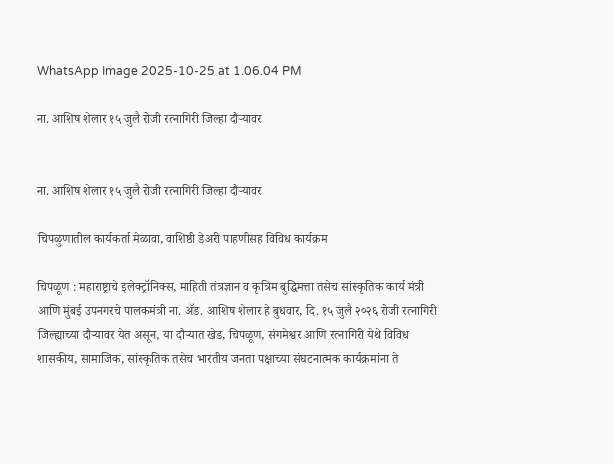WhatsApp Image 2025-10-25 at 1.06.04 PM

ना. आशिष शेलार १५ जुलै रोजी रत्नागिरी जिल्हा दौऱ्यावर


ना. आशिष शेलार १५ जुलै रोजी रत्नागिरी जिल्हा दौऱ्यावर

चिपळुणातील कार्यकर्ता मेळावा, वाशिष्ठी डेअरी पाहणीसह विविध कार्यक्रम

चिपळूण : महाराष्ट्राचे इलेक्ट्रॉनिक्स, माहिती तंत्रज्ञान व कृत्रिम बुद्धिमत्ता तसेच सांस्कृतिक कार्य मंत्री आणि मुंबई उपनगरचे पालकमंत्री ना. ॲड. आशिष शेलार हे बुधवार, दि. १५ जुलै २०२६ रोजी रत्नागिरी जिल्ह्याच्या दौऱ्यावर येत असून, या दौऱ्यात खेड, चिपळूण, संगमेश्वर आणि रत्नागिरी येथे विविध शासकीय, सामाजिक, सांस्कृतिक तसेच भारतीय जनता पक्षाच्या संघटनात्मक कार्यक्रमांना ते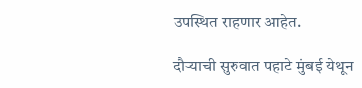उपस्थित राहणार आहेत.

दौऱ्याची सुरुवात पहाटे मुंबई येथून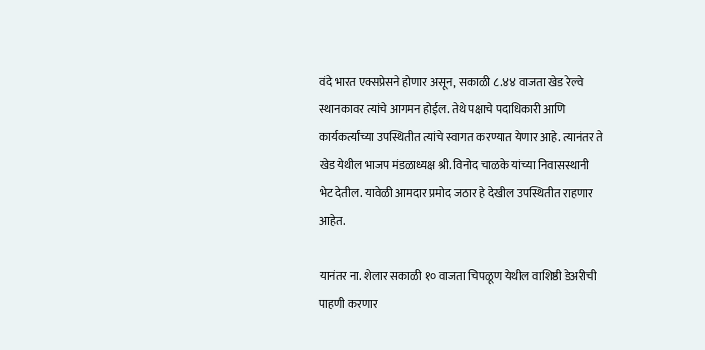वंदे भारत एक्सप्रेसने होणार असून, सकाळी ८.४४ वाजता खेड रेल्वे स्थानकावर त्यांचे आगमन होईल. तेथे पक्षाचे पदाधिकारी आणि कार्यकर्त्यांच्या उपस्थितीत त्यांचे स्वागत करण्यात येणार आहे. त्यानंतर ते खेड येथील भाजप मंडळाध्यक्ष श्री. विनोद चाळके यांच्या निवासस्थानी भेट देतील. यावेळी आमदार प्रमोद जठार हे देखील उपस्थितीत राहणार आहेत.

यानंतर ना. शेलार सकाळी १० वाजता चिपळूण येथील वाशिष्ठी डेअरीची पाहणी करणार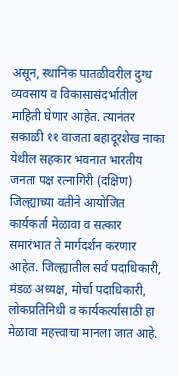असून, स्थानिक पातळीवरील दुग्ध व्यवसाय व विकासासंदर्भातील माहिती घेणार आहेत. त्यानंतर सकाळी ११ वाजता बहादूरशेख नाका येथील सहकार भवनात भारतीय जनता पक्ष रत्नागिरी (दक्षिण) जिल्ह्याच्या वतीने आयोजित कार्यकर्ता मेळावा व सत्कार समारंभात ते मार्गदर्शन करणार आहेत. जिल्ह्यातील सर्व पदाधिकारी, मंडळ अध्यक्ष, मोर्चा पदाधिकारी, लोकप्रतिनिधी व कार्यकर्त्यांसाठी हा मेळावा महत्त्वाचा मानला जात आहे.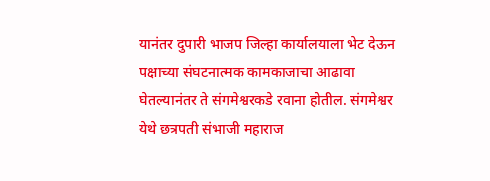यानंतर दुपारी भाजप जिल्हा कार्यालयाला भेट देऊन पक्षाच्या संघटनात्मक कामकाजाचा आढावा घेतल्यानंतर ते संगमेश्वरकडे रवाना होतील. संगमेश्वर येथे छत्रपती संभाजी महाराज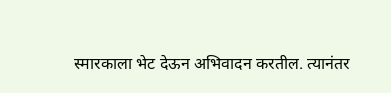स्मारकाला भेट देऊन अभिवादन करतील. त्यानंतर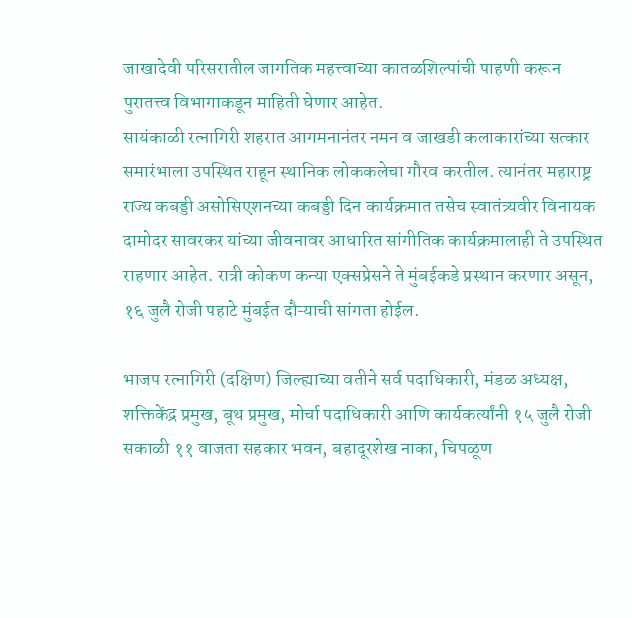जाखादेवी परिसरातील जागतिक महत्त्वाच्या कातळशिल्पांची पाहणी करून पुरातत्त्व विभागाकडून माहिती घेणार आहेत.
सायंकाळी रत्नागिरी शहरात आगमनानंतर नमन व जाखडी कलाकारांच्या सत्कार समारंभाला उपस्थित राहून स्थानिक लोककलेचा गौरव करतील. त्यानंतर महाराष्ट्र राज्य कबड्डी असोसिएशनच्या कबड्डी दिन कार्यक्रमात तसेच स्वातंत्र्यवीर विनायक दामोदर सावरकर यांच्या जीवनावर आधारित सांगीतिक कार्यक्रमालाही ते उपस्थित राहणार आहेत. रात्री कोकण कन्या एक्सप्रेसने ते मुंबईकडे प्रस्थान करणार असून, १६ जुलै रोजी पहाटे मुंबईत दौऱ्याची सांगता होईल.

भाजप रत्नागिरी (दक्षिण) जिल्ह्याच्या वतीने सर्व पदाधिकारी, मंडळ अध्यक्ष, शक्तिकेंद्र प्रमुख, बूथ प्रमुख, मोर्चा पदाधिकारी आणि कार्यकर्त्यांनी १५ जुलै रोजी सकाळी ११ वाजता सहकार भवन, बहादूरशेख नाका, चिपळूण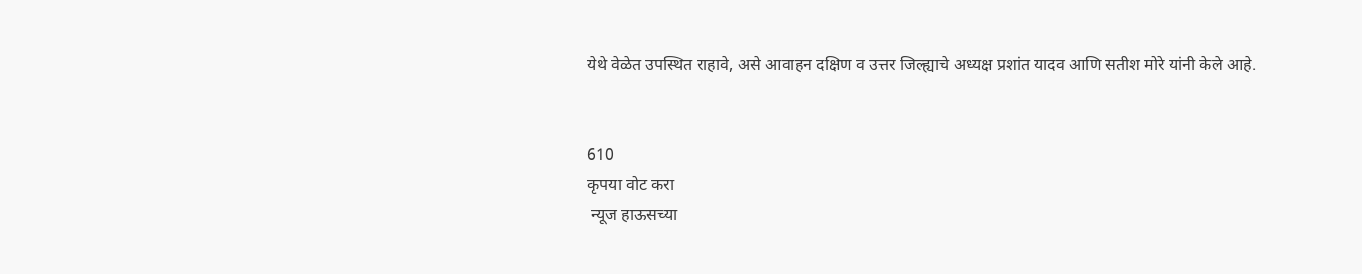येथे वेळेत उपस्थित राहावे, असे आवाहन दक्षिण व उत्तर जिल्ह्याचे अध्यक्ष प्रशांत यादव आणि सतीश मोरे यांनी केले आहे.


610
कृपया वोट करा
 न्यूज हाऊसच्या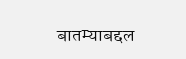बातम्याबद्दल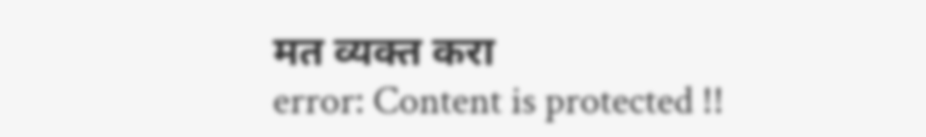मत व्यक्त करा
error: Content is protected !!